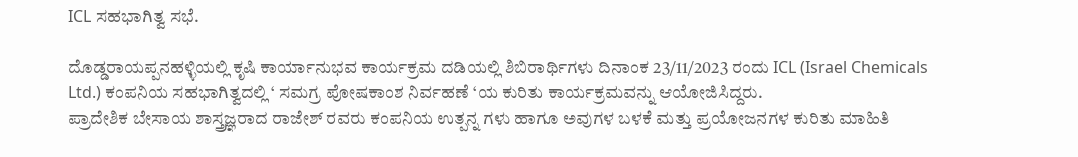ICL ಸಹಭಾಗಿತ್ವ ಸಭೆ.

ದೊಡ್ಡರಾಯಪ್ಪನಹಳ್ಳಿಯಲ್ಲಿ ಕೃಷಿ ಕಾರ್ಯಾನುಭವ ಕಾರ್ಯಕ್ರಮ ದಡಿಯಲ್ಲಿ ಶಿಬಿರಾರ್ಥಿಗಳು ದಿನಾಂಕ 23/11/2023 ರಂದು ICL (Israel Chemicals Ltd.) ಕಂಪನಿಯ ಸಹಭಾಗಿತ್ವದಲ್ಲಿ ‘ ಸಮಗ್ರ ಪೋಷಕಾಂಶ ನಿರ್ವಹಣೆ ‘ಯ ಕುರಿತು ಕಾರ್ಯಕ್ರಮವನ್ನು ಆಯೋಜಿಸಿದ್ದರು.
ಪ್ರಾದೇಶಿಕ ಬೇಸಾಯ ಶಾಸ್ತ್ರಜ್ಞರಾದ ರಾಜೇಶ್ ರವರು ಕಂಪನಿಯ ಉತ್ಪನ್ನ ಗಳು ಹಾಗೂ ಅವುಗಳ ಬಳಕೆ ಮತ್ತು ಪ್ರಯೋಜನಗಳ ಕುರಿತು ಮಾಹಿತಿ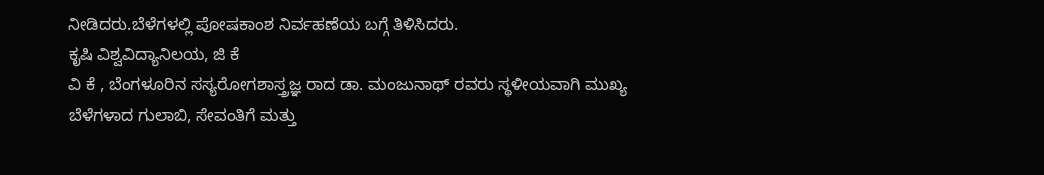ನೀಡಿದರು.ಬೆಳೆಗಳಲ್ಲಿ ಪೋಷಕಾಂಶ ನಿರ್ವಹಣೆಯ ಬಗ್ಗೆ ತಿಳಿಸಿದರು.
ಕೃಷಿ ವಿಶ್ವವಿದ್ಯಾನಿಲಯ, ಜಿ ಕೆ
ವಿ ಕೆ , ಬೆಂಗಳೂರಿನ ಸಸ್ಯರೋಗಶಾಸ್ತ್ರಜ್ಞ ರಾದ ಡಾ. ಮಂಜುನಾಥ್ ರವರು ಸ್ಥಳೀಯವಾಗಿ ಮುಖ್ಯ ಬೆಳೆಗಳಾದ ಗುಲಾಬಿ, ಸೇವಂತಿಗೆ ಮತ್ತು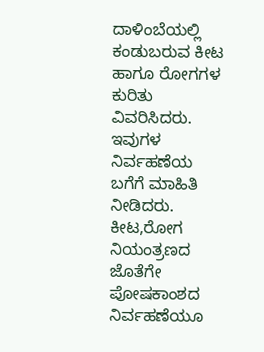ದಾಳಿಂಬೆಯಲ್ಲಿ ಕಂಡುಬರುವ ಕೀಟ ಹಾಗೂ ರೋಗಗಳ ಕುರಿತು ವಿವರಿಸಿದರು. ಇವುಗಳ ನಿರ್ವಹಣೆಯ ಬಗೆಗೆ ಮಾಹಿತಿ ನೀಡಿದರು. ಕೀಟ,ರೋಗ ನಿಯಂತ್ರಣದ ಜೊತೆಗೇ ಪೋಷಕಾಂಶದ ನಿರ್ವಹಣೆಯೂ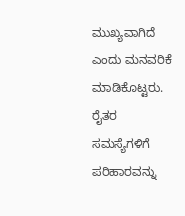ಮುಖ್ಯವಾಗಿದೆ ಎಂದು ಮನವರಿಕೆ ಮಾಡಿಕೊಟ್ಟರು. ರೈತರ ಸಮಸ್ಯೆಗಳಿಗೆ ಪರಿಹಾರವನ್ನು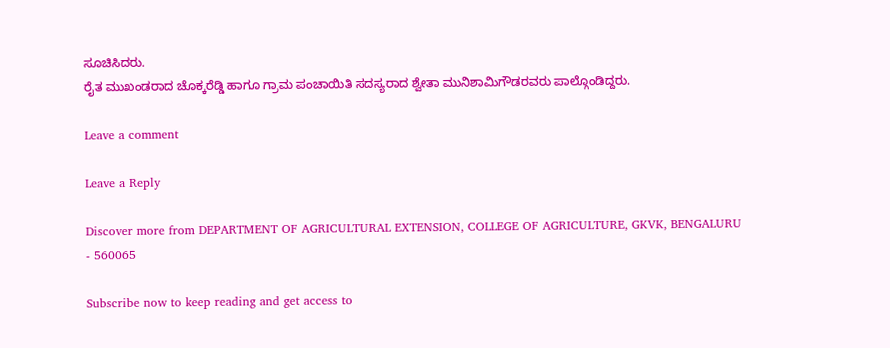ಸೂಚಿಸಿದರು.
ರೈತ ಮುಖಂಡರಾದ ಚೊಕ್ಕರೆಡ್ಡಿ ಹಾಗೂ ಗ್ರಾಮ ಪಂಚಾಯಿತಿ ಸದಸ್ಯರಾದ ಶ್ವೇತಾ ಮುನಿಶಾಮಿಗೌಡರವರು ಪಾಲ್ಗೊಂಡಿದ್ದರು.

Leave a comment

Leave a Reply

Discover more from DEPARTMENT OF AGRICULTURAL EXTENSION, COLLEGE OF AGRICULTURE, GKVK, BENGALURU - 560065

Subscribe now to keep reading and get access to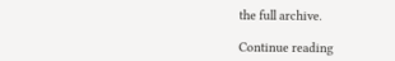the full archive.

Continue reading